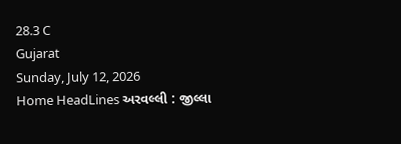28.3 C
Gujarat
Sunday, July 12, 2026
Home HeadLines અરવલ્લી : જીલ્લા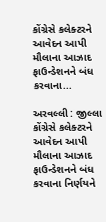કોંગ્રેસે કલેક્ટરને આવેદન આપી મૌલાના આઝાદ ફાઉન્ડેશનને બંધ કરવાના...

અરવલ્લી : જીલ્લા કોંગ્રેસે કલેક્ટરને આવેદન આપી મૌલાના આઝાદ ફાઉન્ડેશનને બંધ કરવાના નિર્ણયને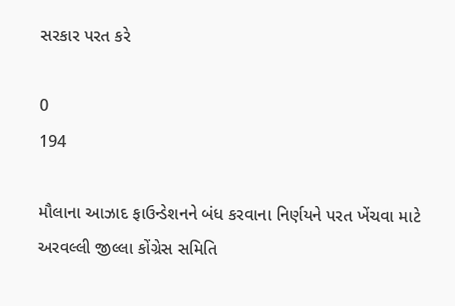સરકાર પરત કરે

0
194

મૌલાના આઝાદ ફાઉન્ડેશનને બંધ કરવાના નિર્ણયને પરત ખેંચવા માટે અરવલ્લી જીલ્લા કોંગ્રેસ સમિતિ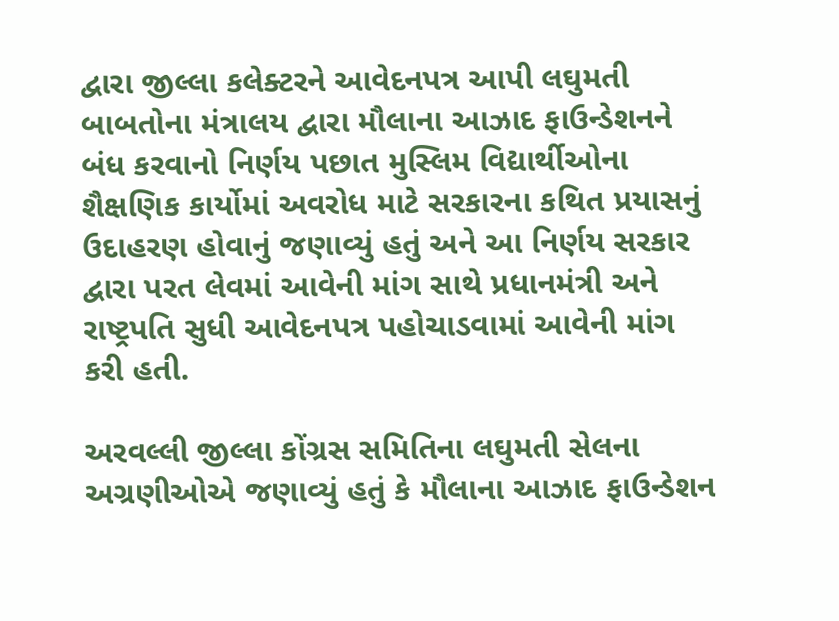દ્વારા જીલ્લા કલેક્ટરને આવેદનપત્ર આપી લઘુમતી બાબતોના મંત્રાલય દ્વારા મૌલાના આઝાદ ફાઉન્ડેશનને બંધ કરવાનો નિર્ણય પછાત મુસ્લિમ વિદ્યાર્થીઓના શૈક્ષણિક કાર્યોમાં અવરોધ માટે સરકારના કથિત પ્રયાસનું ઉદાહરણ હોવાનું જણાવ્યું હતું અને આ નિર્ણય સરકાર દ્વારા પરત લેવમાં આવેની માંગ સાથે પ્રધાનમંત્રી અને રાષ્ટ્રપતિ સુધી આવેદનપત્ર પહોચાડવામાં આવેની માંગ કરી હતી.

અરવલ્લી જીલ્લા કોંગ્રસ સમિતિના લઘુમતી સેલના અગ્રણીઓએ જણાવ્યું હતું કે મૌલાના આઝાદ ફાઉન્ડેશન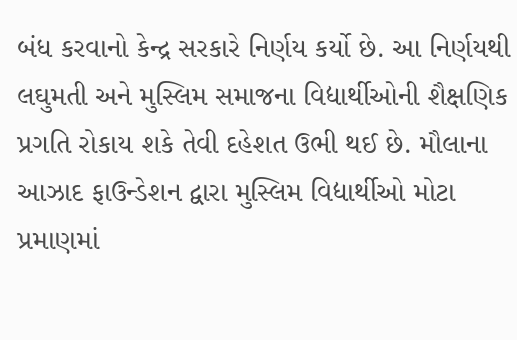બંધ કરવાનો કેન્દ્ર સરકારે નિર્ણય કર્યો છે. આ નિર્ણયથી લઘુમતી અને મુસ્લિમ સમાજના વિદ્યાર્થીઓની શૈક્ષણિક પ્રગતિ રોકાય શકે તેવી દહેશત ઉભી થઈ છે. મૌલાના આઝાદ ફાઉન્ડેશન દ્વારા મુસ્લિમ વિદ્યાર્થીઓ મોટા પ્રમાણમાં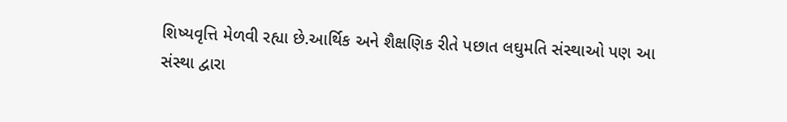શિષ્યવૃત્તિ મેળવી રહ્યા છે.આર્થિક અને શૈક્ષણિક રીતે પછાત લઘુમતિ સંસ્થાઓ પણ આ સંસ્થા દ્વારા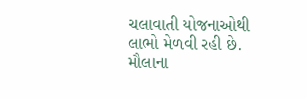ચલાવાતી યોજનાઓથી લાભો મેળવી રહી છે. મૌલાના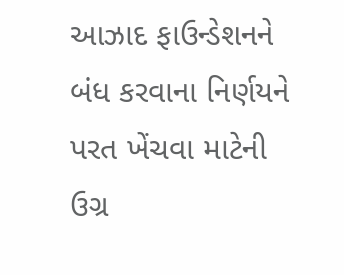આઝાદ ફાઉન્ડેશનને બંધ કરવાના નિર્ણયને પરત ખેંચવા માટેની ઉગ્ર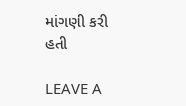માંગણી કરી હતી

LEAVE A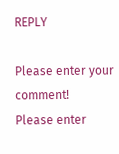REPLY

Please enter your comment!
Please enter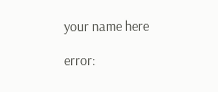your name here

error: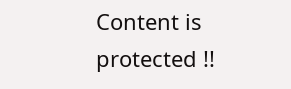Content is protected !!